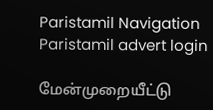Paristamil Navigation Paristamil advert login

மேன்முறையீட்டு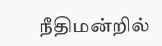நீதிமன்றில்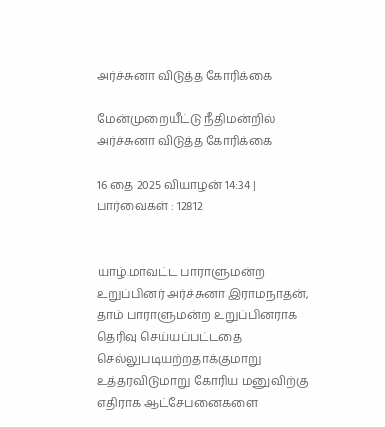அர்ச்சுனா விடுத்த கோரிக்கை

மேன்முறையீட்டு நீதிமன்றில் அர்ச்சுனா விடுத்த கோரிக்கை

16 தை 2025 வியாழன் 14:34 | பார்வைகள் : 12812


யாழ்.மாவட்ட பாராளுமன்ற உறுப்பினர் அர்ச்சுனா இராமநாதன், தாம் பாராளுமன்ற உறுப்பினராக தெரிவு செய்யப்பட்டதை செல்லுபடியற்றதாக்குமாறு உத்தரவிடுமாறு கோரிய மனுவிற்கு எதிராக ஆட்சேபனைகளை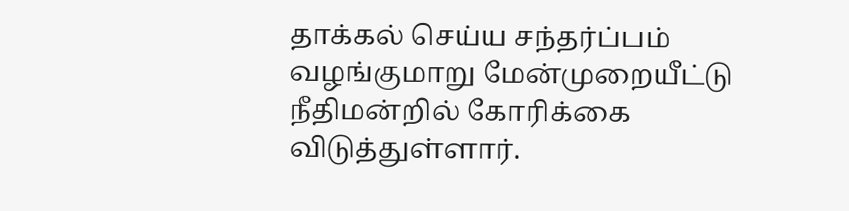தாக்கல் செய்ய சந்தர்ப்பம் வழங்குமாறு மேன்முறையீட்டு நீதிமன்றில் கோரிக்கை விடுத்துள்ளார்.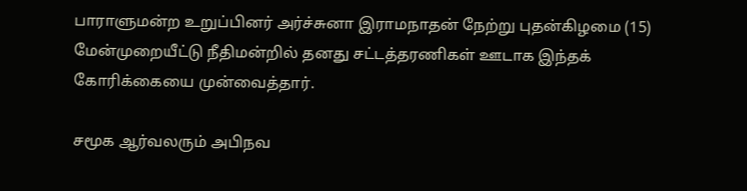பாராளுமன்ற உறுப்பினர் அர்ச்சுனா இராமநாதன் நேற்று புதன்கிழமை (15) மேன்முறையீட்டு நீதிமன்றில் தனது சட்டத்தரணிகள் ஊடாக இந்தக் கோரிக்கையை முன்வைத்தார்.

சமூக ஆர்வலரும் அபிநவ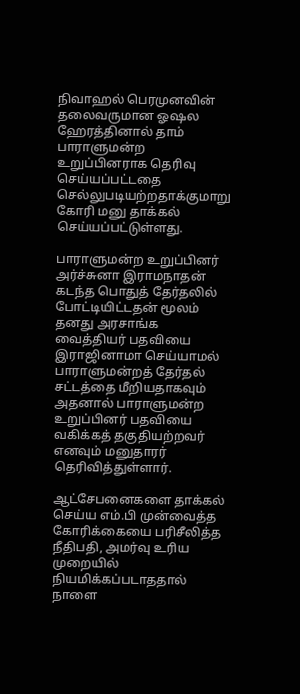நிவாஹல் பெரமுனவின் தலைவருமான ஓஷல ஹேரத்தினால் தாம் பாராளுமன்ற உறுப்பினராக தெரிவு செய்யப்பட்டதை செல்லுபடியற்றதாக்குமாறு கோரி மனு தாக்கல் செய்யப்பட்டுள்ளது.

பாராளுமன்ற உறுப்பினர் அர்ச்சுனா இராமநாதன் கடந்த பொதுத் தேர்தலில் போட்டியிட்டதன் மூலம் தனது அரசாங்க வைத்தியர் பதவியை இராஜினாமா செய்யாமல் பாராளுமன்றத் தேர்தல் சட்டத்தை மீறியதாகவும் அதனால் பாராளுமன்ற உறுப்பினர் பதவியை வகிக்கத் தகுதியற்றவர் எனவும் மனுதாரர் தெரிவித்துள்ளார்.

ஆட்சேபனைகளை தாக்கல் செய்ய எம்.பி முன்வைத்த கோரிக்கையை பரிசீலித்த நீதிபதி, அமர்வு உரிய முறையில் நியமிக்கப்படாததால் நாளை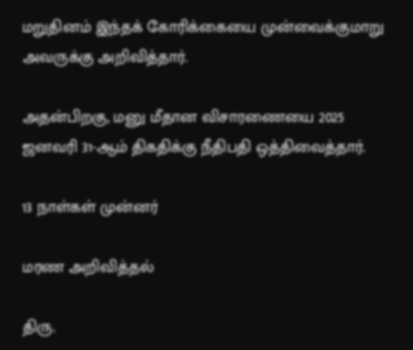மறுதினம் இந்தக் கோரிக்கையை முன்வைக்குமாறு அவருக்கு அறிவித்தார்.

அதன்பிறகு, மனு மீதான விசாரணையை 2025 ஜனவரி 31-ஆம் திகதிக்கு நீதிபதி ஒத்திவைத்தார்.

13 நாள்கள் முன்னர்

மரண அறிவித்தல்

திரு.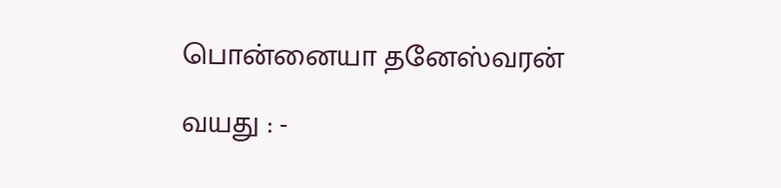பொன்னையா தனேஸ்வரன்

வயது : -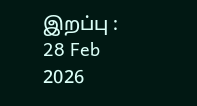இறப்பு : 28 Feb 2026